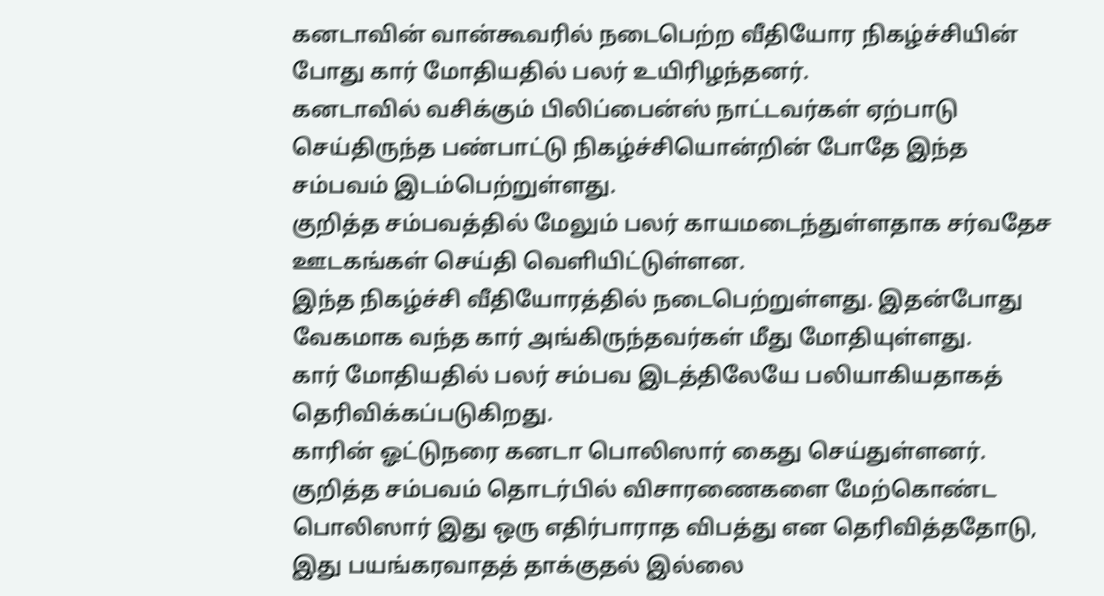கனடாவின் வான்கூவரில் நடைபெற்ற வீதியோர நிகழ்ச்சியின் போது கார் மோதியதில் பலர் உயிரிழந்தனர்.
கனடாவில் வசிக்கும் பிலிப்பைன்ஸ் நாட்டவர்கள் ஏற்பாடு செய்திருந்த பண்பாட்டு நிகழ்ச்சியொன்றின் போதே இந்த சம்பவம் இடம்பெற்றுள்ளது.
குறித்த சம்பவத்தில் மேலும் பலர் காயமடைந்துள்ளதாக சர்வதேச ஊடகங்கள் செய்தி வெளியிட்டுள்ளன.
இந்த நிகழ்ச்சி வீதியோரத்தில் நடைபெற்றுள்ளது. இதன்போது வேகமாக வந்த கார் அங்கிருந்தவர்கள் மீது மோதியுள்ளது.
கார் மோதியதில் பலர் சம்பவ இடத்திலேயே பலியாகியதாகத் தெரிவிக்கப்படுகிறது.
காரின் ஓட்டுநரை கனடா பொலிஸார் கைது செய்துள்ளனர்.
குறித்த சம்பவம் தொடர்பில் விசாரணைகளை மேற்கொண்ட பொலிஸார் இது ஒரு எதிர்பாராத விபத்து என தெரிவித்ததோடு, இது பயங்கரவாதத் தாக்குதல் இல்லை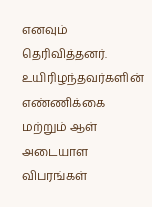எனவும் தெரிவித்தனர்.
உயிரிழந்தவர்களின் எண்ணிக்கை மற்றும் ஆள் அடையாள விபரங்கள்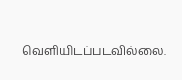வெளியிடப்படவில்லை.